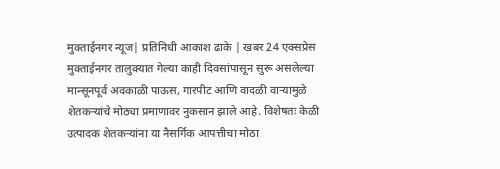मुक्ताईनगर न्यूज| प्रतिनिधी आकाश ढाके | खबर 24 एक्सप्रेस
मुक्ताईनगर तालुक्यात गेल्या काही दिवसांपासून सुरू असलेल्या मान्सूनपूर्व अवकाळी पाऊस, गारपीट आणि वादळी वाऱ्यामुळे शेतकऱ्यांचे मोठ्या प्रमाणावर नुकसान झाले आहे. विशेषतः केळी उत्पादक शेतकऱ्यांना या नैसर्गिक आपत्तीचा मोठा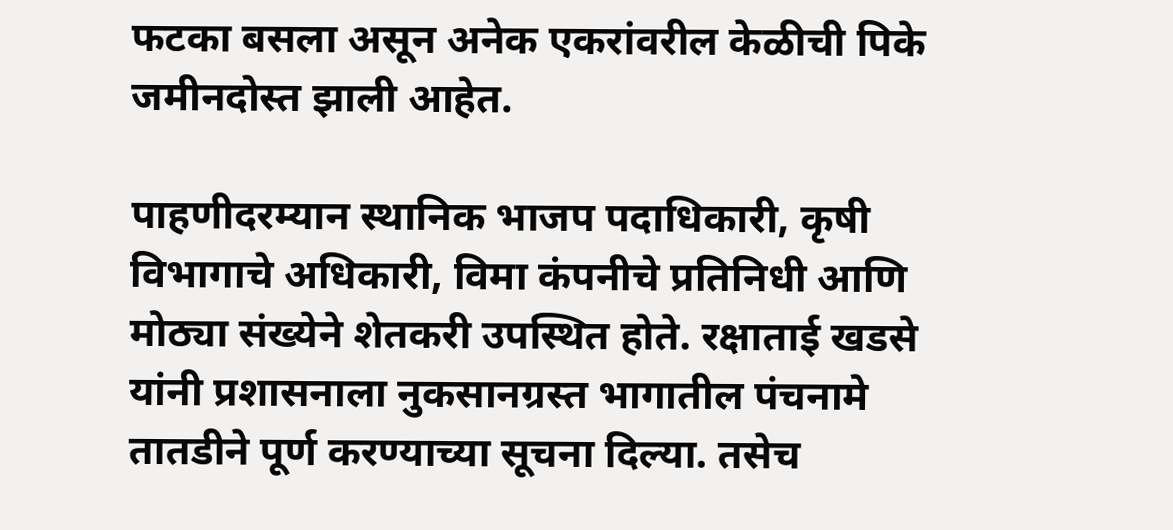फटका बसला असून अनेक एकरांवरील केळीची पिके जमीनदोस्त झाली आहेत.

पाहणीदरम्यान स्थानिक भाजप पदाधिकारी, कृषी विभागाचे अधिकारी, विमा कंपनीचे प्रतिनिधी आणि मोठ्या संख्येने शेतकरी उपस्थित होते. रक्षाताई खडसे यांनी प्रशासनाला नुकसानग्रस्त भागातील पंचनामे तातडीने पूर्ण करण्याच्या सूचना दिल्या. तसेच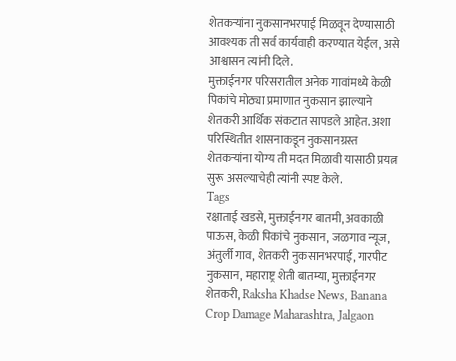शेतकऱ्यांना नुकसानभरपाई मिळवून देण्यासाठी आवश्यक ती सर्व कार्यवाही करण्यात येईल, असे आश्वासन त्यांनी दिले.
मुक्ताईनगर परिसरातील अनेक गावांमध्ये केळी पिकांचे मोठ्या प्रमाणात नुकसान झाल्याने शेतकरी आर्थिक संकटात सापडले आहेत. अशा परिस्थितीत शासनाकडून नुकसानग्रस्त शेतकऱ्यांना योग्य ती मदत मिळावी यासाठी प्रयत्न सुरू असल्याचेही त्यांनी स्पष्ट केले.
Tags
रक्षाताई खडसे, मुक्ताईनगर बातमी, अवकाळी पाऊस, केळी पिकांचे नुकसान, जळगाव न्यूज, अंतुर्ली गाव, शेतकरी नुकसानभरपाई, गारपीट नुकसान, महाराष्ट्र शेती बातम्या, मुक्ताईनगर शेतकरी, Raksha Khadse News, Banana Crop Damage Maharashtra, Jalgaon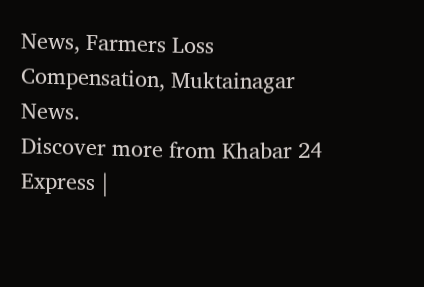News, Farmers Loss Compensation, Muktainagar News.
Discover more from Khabar 24 Express |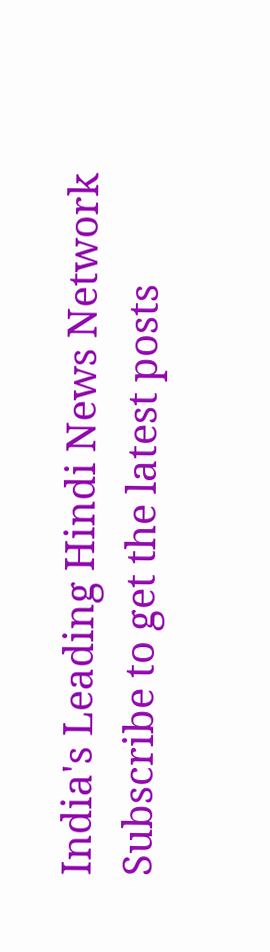India's Leading Hindi News Network
Subscribe to get the latest posts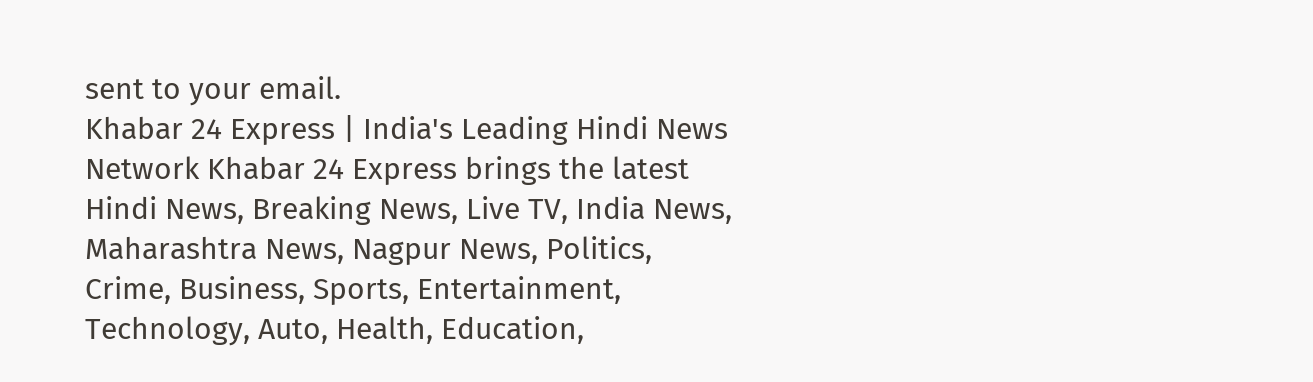sent to your email.
Khabar 24 Express | India's Leading Hindi News Network Khabar 24 Express brings the latest Hindi News, Breaking News, Live TV, India News, Maharashtra News, Nagpur News, Politics, Crime, Business, Sports, Entertainment, Technology, Auto, Health, Education,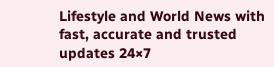Lifestyle and World News with fast, accurate and trusted updates 24×7